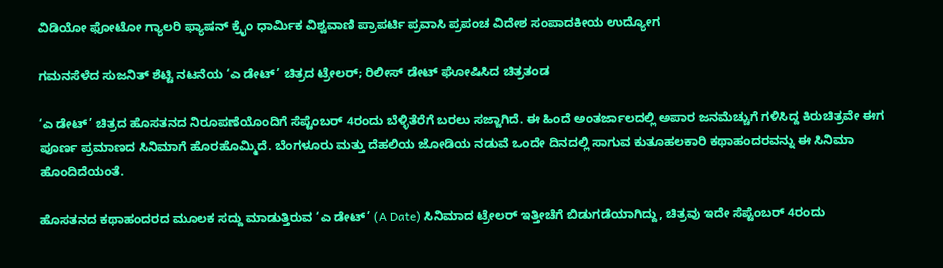ವಿಡಿಯೋ ಫೋಟೋ ಗ್ಯಾಲರಿ ಫ್ಯಾಷನ್ ಕ್ರೈಂ ಧಾರ್ಮಿಕ ವಿಶ್ವವಾಣಿ ಪ್ರಾಪರ್ಟಿ ಪ್ರವಾಸಿ ಪ್ರಪಂಚ ವಿದೇಶ ಸಂಪಾದಕೀಯ ಉದ್ಯೋಗ

ಗಮನಸೆಳೆದ ಸುಜನಿತ್ ಶೆಟ್ಟಿ ನಟನೆಯ ‘ಎ ಡೇಟ್‌’ ಚಿತ್ರದ ಟ್ರೇಲರ್‌; ರಿಲೀಸ್‌ ಡೇಟ್‌ ಘೋಷಿಸಿದ ಚಿತ್ರತಂಡ

‘ಎ ಡೇಟ್‌’ ಚಿತ್ರದ ಹೊಸತನದ ನಿರೂಪಣೆಯೊಂದಿಗೆ ಸೆಪ್ಟೆಂಬರ್ 4ರಂದು ಬೆಳ್ಳಿತೆರೆಗೆ ಬರಲು ಸಜ್ಜಾಗಿದೆ. ಈ ಹಿಂದೆ ಅಂತರ್ಜಾಲದಲ್ಲಿ ಅಪಾರ ಜನಮೆಚ್ಚುಗೆ ಗಳಿಸಿದ್ದ ಕಿರುಚಿತ್ರವೇ ಈಗ ಪೂರ್ಣ ಪ್ರಮಾಣದ ಸಿನಿಮಾಗೆ ಹೊರಹೊಮ್ಮಿದೆ. ಬೆಂಗಳೂರು ಮತ್ತು ದೆಹಲಿಯ ಜೋಡಿಯ ನಡುವೆ ಒಂದೇ ದಿನದಲ್ಲಿ ಸಾಗುವ ಕುತೂಹಲಕಾರಿ ಕಥಾಹಂದರವನ್ನು ಈ ಸಿನಿಮಾ ಹೊಂದಿದೆಯಂತೆ.

ಹೊಸತನದ ಕಥಾಹಂದರದ ಮೂಲಕ ಸದ್ದು ಮಾಡುತ್ತಿರುವ ‘ಎ ಡೇಟ್‌’ (A Date) ಸಿನಿಮಾದ ಟ್ರೇಲರ್‌ ಇತ್ತೀಚೆಗೆ ಬಿಡುಗಡೆಯಾಗಿದ್ದು, ಚಿತ್ರವು ಇದೇ ಸೆಪ್ಟೆಂಬರ್‌ 4ರಂದು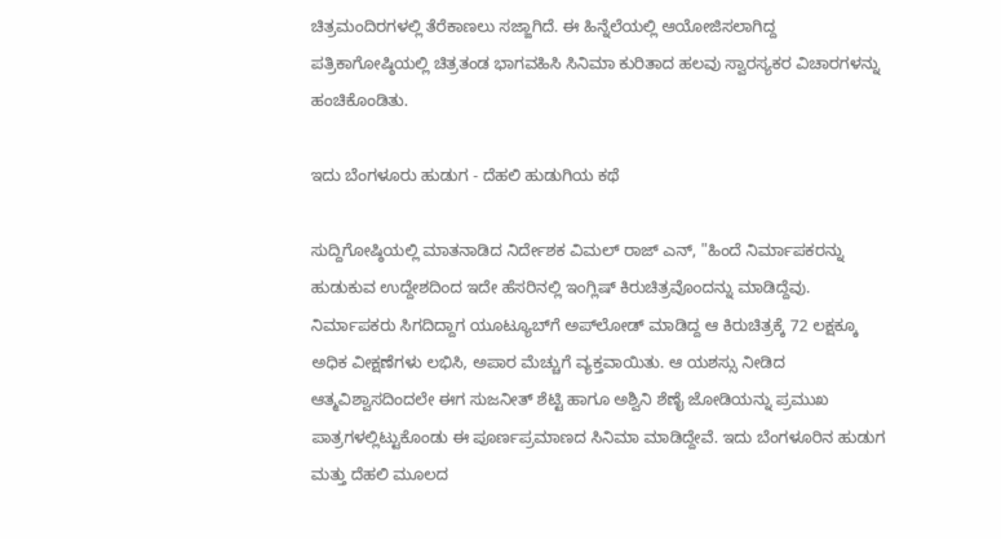ಚಿತ್ರಮಂದಿರಗಳಲ್ಲಿ ತೆರೆಕಾಣಲು ಸಜ್ಜಾಗಿದೆ. ಈ ಹಿನ್ನೆಲೆಯಲ್ಲಿ ಆಯೋಜಿಸಲಾಗಿದ್ದ ಪತ್ರಿಕಾಗೋಷ್ಠಿಯಲ್ಲಿ ಚಿತ್ರತಂಡ ಭಾಗವಹಿಸಿ ಸಿನಿಮಾ ಕುರಿತಾದ ಹಲವು ಸ್ವಾರಸ್ಯಕರ ವಿಚಾರಗಳನ್ನು ಹಂಚಿಕೊಂಡಿತು.

ಇದು ಬೆಂಗಳೂರು ಹುಡುಗ - ದೆಹಲಿ ಹುಡುಗಿಯ ಕಥೆ

ಸುದ್ದಿಗೋಷ್ಠಿಯಲ್ಲಿ ಮಾತನಾಡಿದ ನಿರ್ದೇಶಕ ವಿಮಲ್ ರಾಜ್ ಎನ್, "ಹಿಂದೆ ನಿರ್ಮಾಪಕರನ್ನು ಹುಡುಕುವ ಉದ್ದೇಶದಿಂದ ಇದೇ ಹೆಸರಿನಲ್ಲಿ ಇಂಗ್ಲಿಷ್‌ ಕಿರುಚಿತ್ರವೊಂದನ್ನು ಮಾಡಿದ್ದೆವು. ನಿರ್ಮಾಪಕರು ಸಿಗದಿದ್ದಾಗ ಯೂಟ್ಯೂಬ್‌ಗೆ ಅಪ್‌ಲೋಡ್ ಮಾಡಿದ್ದ ಆ ಕಿರುಚಿತ್ರಕ್ಕೆ 72 ಲಕ್ಷಕ್ಕೂ ಅಧಿಕ ವೀಕ್ಷಣೆಗಳು ಲಭಿಸಿ, ಅಪಾರ ಮೆಚ್ಚುಗೆ ವ್ಯಕ್ತವಾಯಿತು. ಆ ಯಶಸ್ಸು ನೀಡಿದ ಆತ್ಮವಿಶ್ವಾಸದಿಂದಲೇ ಈಗ ಸುಜನೀತ್ ಶೆಟ್ಟಿ ಹಾಗೂ ಅಶ್ವಿನಿ ಶೆಣೈ ಜೋಡಿಯನ್ನು ಪ್ರಮುಖ ಪಾತ್ರಗಳಲ್ಲಿಟ್ಟುಕೊಂಡು ಈ ಪೂರ್ಣಪ್ರಮಾಣದ ಸಿನಿಮಾ ಮಾಡಿದ್ದೇವೆ. ಇದು ಬೆಂಗಳೂರಿನ ಹುಡುಗ ಮತ್ತು ದೆಹಲಿ ಮೂಲದ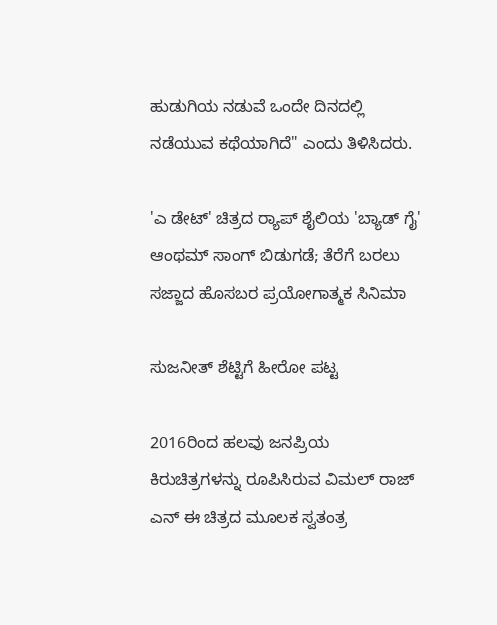ಹುಡುಗಿಯ ನಡುವೆ ಒಂದೇ ದಿನದಲ್ಲಿ ನಡೆಯುವ ಕಥೆಯಾಗಿದೆ" ಎಂದು ತಿಳಿಸಿದರು.

'ಎ ಡೇಟ್‌' ಚಿತ್ರದ ರ‍್ಯಾಪ್ ಶೈಲಿಯ 'ಬ್ಯಾಡ್ ಗೈ' ಆಂಥಮ್ ಸಾಂಗ್ ಬಿಡುಗಡೆ; ತೆರೆಗೆ ಬರಲು ಸಜ್ಜಾದ ಹೊಸಬರ ಪ್ರಯೋಗಾತ್ಮಕ ಸಿನಿಮಾ

ಸುಜನೀತ್ ಶೆಟ್ಟಿಗೆ ಹೀರೋ ಪಟ್ಟ

2016ರಿಂದ ಹಲವು ಜನಪ್ರಿಯ ಕಿರುಚಿತ್ರಗಳನ್ನು ರೂಪಿಸಿರುವ ವಿಮಲ್ ರಾಜ್ ಎನ್ ಈ ಚಿತ್ರದ ಮೂಲಕ ಸ್ವತಂತ್ರ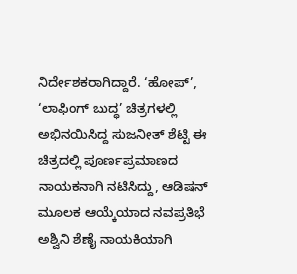ನಿರ್ದೇಶಕರಾಗಿದ್ದಾರೆ. ‘ಹೋಪ್’, ‘ಲಾಫಿಂಗ್ ಬುದ್ಧ’ ಚಿತ್ರಗಳಲ್ಲಿ ಅಭಿನಯಿಸಿದ್ದ ಸುಜನೀತ್ ಶೆಟ್ಟಿ ಈ ಚಿತ್ರದಲ್ಲಿ ಪೂರ್ಣಪ್ರಮಾಣದ ನಾಯಕನಾಗಿ ನಟಿಸಿದ್ದು, ಆಡಿಷನ್ ಮೂಲಕ ಆಯ್ಕೆಯಾದ ನವಪ್ರತಿಭೆ ಅಶ್ವಿನಿ ಶೆಣೈ ನಾಯಕಿಯಾಗಿ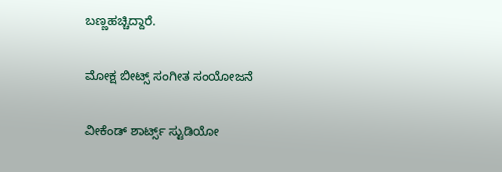ಬಣ್ಣಹಚ್ಚಿದ್ದಾರೆ.

ಮೋಕ್ಷ ಬೀಟ್ಸ್ ಸಂಗೀತ ಸಂಯೋಜನೆ

ವೀಕೆಂಡ್ ಶಾರ್ಟ್ಸ್ ಸ್ಟುಡಿಯೋ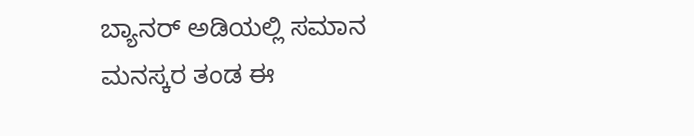ಬ್ಯಾನರ್‌ ಅಡಿಯಲ್ಲಿ ಸಮಾನ ಮನಸ್ಕರ ತಂಡ ಈ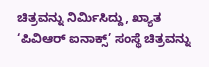ಚಿತ್ರವನ್ನು ನಿರ್ಮಿಸಿದ್ದು, ಖ್ಯಾತ ‘ಪಿವಿಆರ್ ಐನಾಕ್ಸ್’ ಸಂಸ್ಥೆ ಚಿತ್ರವನ್ನು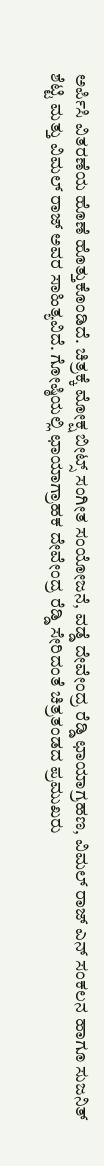ಅರ್ಪಿಸಿ ವಿತರಣೆಯ ಹೊಣೆ ಹೊತ್ತುಕೊಂಡಿದೆ. ಚಿತ್ರಕ್ಕೆ ಮೋಕ್ಷ ಬೀಟ್ಸ್ ಸಂಗೀತ ಸಂಯೋಜನೆ, ವಡ್ಡೆ ದೇವೇಂದ್ರ ರೆಡ್ಡಿ ಛಾಯಾಗ್ರಹಣ, ವಿಮಲ್ ರಾಜ್ ಎನ್ ಸಂಕಲನ ಹಾಗೂ ಸುಜನಿತ್ ಶೆಟ್ಟಿ ಮತ್ತು ವಿಮಲ್ ರಾಜ್ ಅವರ ಸಾಹಿತ್ಯವಿದೆ. ಗೋಷ್ಠಿಯಲ್ಲಿ ಛಾಯಾಗ್ರಾಹಕ ದೇವೇಂದ್ರ ರೆಡ್ಡಿ ಸೇರಿದಂತೆ ಚಿತ್ರತಂಡದ ಪ್ರಮುಖರು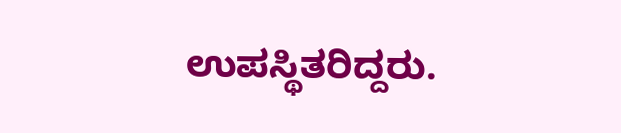ಉಪಸ್ಥಿತರಿದ್ದರು.